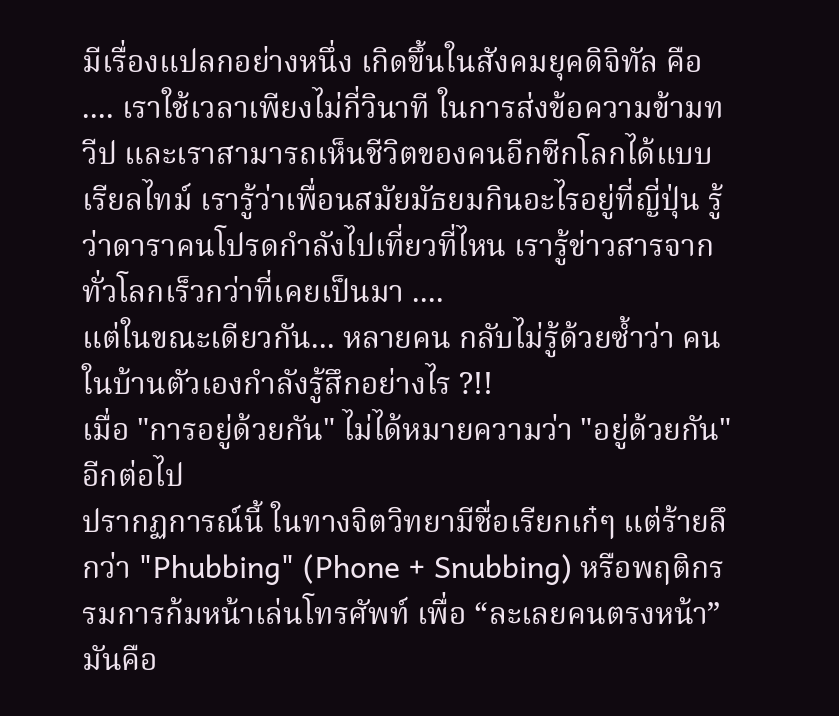มีเรื่องแปลกอย่างหนึ่ง เกิดขึ้นในสังคมยุคดิจิทัล คือ .... เราใช้เวลาเพียงไม่กี่วินาที ในการส่งข้อความข้ามทวีป และเราสามารถเห็นชีวิตของคนอีกซีกโลกได้แบบเรียลไทม์ เรารู้ว่าเพื่อนสมัยมัธยมกินอะไรอยู่ที่ญี่ปุ่น รู้ว่าดาราคนโปรดกำลังไปเที่ยวที่ไหน เรารู้ข่าวสารจากทั่วโลกเร็วกว่าที่เคยเป็นมา ....
แต่ในขณะเดียวกัน... หลายคน กลับไม่รู้ด้วยซ้ำว่า คนในบ้านตัวเองกำลังรู้สึกอย่างไร ?!!
เมื่อ "การอยู่ด้วยกัน" ไม่ได้หมายความว่า "อยู่ด้วยกัน" อีกต่อไป
ปรากฏการณ์นี้ ในทางจิตวิทยามีชื่อเรียกเก๋ๆ แต่ร้ายลึกว่า "Phubbing" (Phone + Snubbing) หรือพฤติกรรมการก้มหน้าเล่นโทรศัพท์ เพื่อ “ละเลยคนตรงหน้า” มันคือ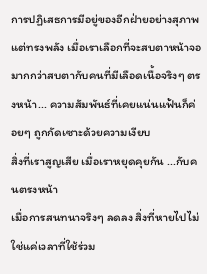การปฏิเสธการมีอยู่ของอีกฝ่ายอย่างสุภาพ แต่ทรงพลัง เมื่อเราเลือกที่จะสบตาหน้าจอมากกว่าสบตากับคนที่มีเลือดเนื้อจริงๆ ตรงหน้า... ความสัมพันธ์ที่เคยแน่นแฟ้นก็ค่อยๆ ถูกกัดเซาะด้วยความเงียบ
สิ่งที่เราสูญเสีย เมื่อเราหยุดคุยกัน ...กับคนตรงหน้า
เมื่อการสนทนาจริงๆ ลดลง สิ่งที่หายไปไม่ใช่แค่เวลาที่ใช้ร่วม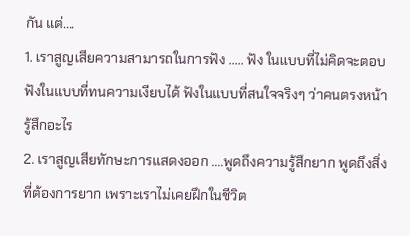กัน แต่....
1. เราสูญเสียความสามารถในการฟัง ..... ฟัง ในแบบที่ไม่คิดจะตอบ ฟังในแบบที่ทนความเงียบได้ ฟังในแบบที่สนใจจริงๆ ว่าคนตรงหน้ารู้สึกอะไร
2. เราสูญเสียทักษะการแสดงออก ....พูดถึงความรู้สึกยาก พูดถึงสิ่งที่ต้องการยาก เพราะเราไม่เคยฝึกในชีวิต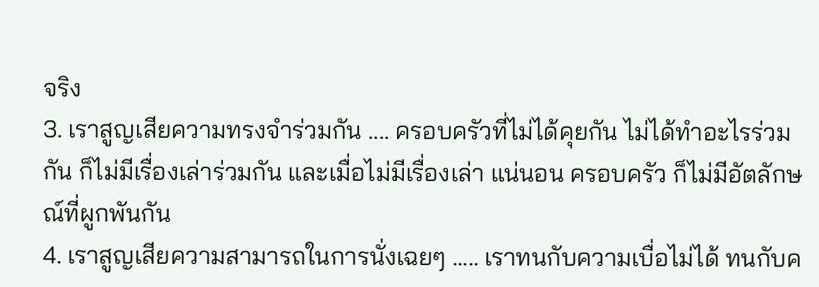จริง
3. เราสูญเสียความทรงจำร่วมกัน .... ครอบครัวที่ไม่ได้คุยกัน ไม่ได้ทำอะไรร่วมกัน ก็ไม่มีเรื่องเล่าร่วมกัน และเมื่อไม่มีเรื่องเล่า แน่นอน ครอบครัว ก็ไม่มีอัตลักษณ์ที่ผูกพันกัน
4. เราสูญเสียความสามารถในการนั่งเฉยๆ ..... เราทนกับความเบื่อไม่ได้ ทนกับค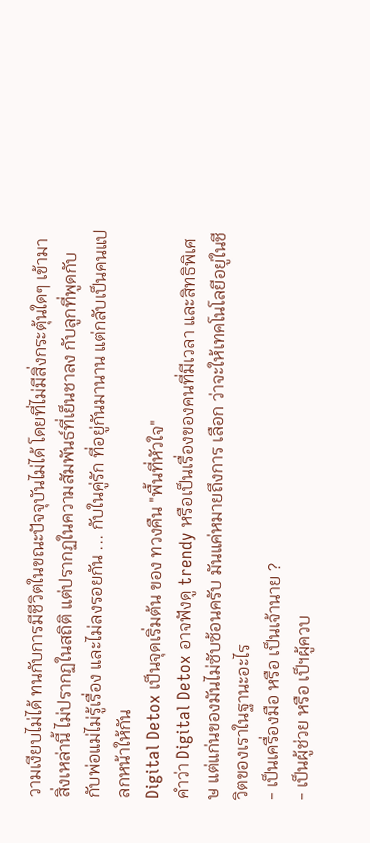วามเงียบไม่ได้ ทนกับการมีชีวิตในขณะปัจจุบันไม่ได้ โดยที่ไม่มีสิ่งกระตุ้นใดๆ เข้ามา
สิ่งเหล่านี้ ไม่ปรากฏในสถิติ แต่ปรากฏในความสัมพันธ์ที่เย็นชาลง กับลูกที่พูดกับ กับพ่อแม่ไม่รู้เรื่อง และไม่ลงรอยกัน ... กับในคู่รัก ที่อยู่กันมานาน แต่กลับเป็นคนแปลกหน้าให้กัน
Digital Detox เป็นจุดเริ่มต้น ของ ทวงคืน "พื้นที่หัวใจ"
คำว่า Digital Detox อาจฟังดู trendy หรือเป็นเรื่องของคนที่มีเวลา และสิทธิพิเศษ แต่แก่นของมันไม่ซับซ้อนครับ มันแค่หมายถึงการ เลือก ว่าจะให้เทคโนโลยีอยู่ในชีวิตของเราในฐานะอะไร
- เป็นเครื่องมือ หรือ เป็นเจ้านาย ?
- เป็นผู้ช่วย หรือ เป็ฯผู้ควบ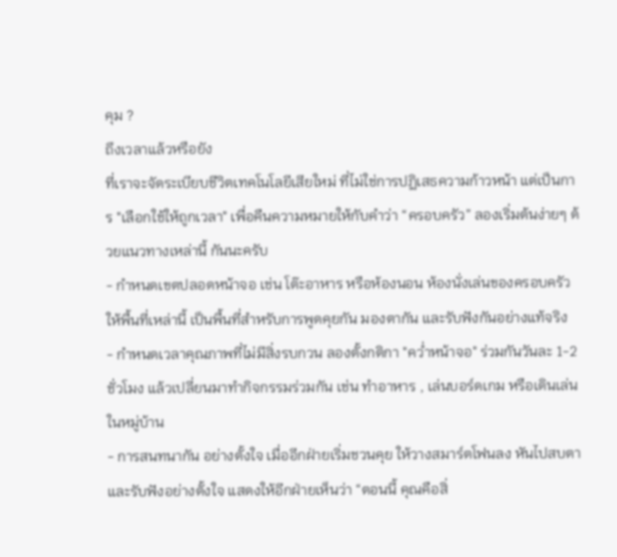คุม ?
ถึงเวลาแล้วหรือยัง
ที่เราจะจัดระเบียบชีวิตเทคโนโลยีเสียใหม่ ที่ไม่ใช่การปฏิเสธความก้าวหน้า แต่เป็นการ "เลือกใช้ให้ถูกเวลา" เพื่อคืนความหมายให้กับคำว่า “ครอบครัว” ลองเริ่มต้นง่ายๆ ด้วยแนวทางเหล่านี้ กันนะครับ
- กำหนดเขตปลอดหน้าจอ เช่น โต๊ะอาหาร หรือห้องนอน ห้องนั่งเล่นของครอบครัว ให้พื้นที่เหล่านี้ เป็นพื้นที่สำหรับการพูดคุยกัน มองตากัน และรับฟังกันอย่างแท้จริง
- กำหนดเวลาคุณภาพที่ไม่มีสิ่งรบกวน ลองตั้งกติกา "คว่ำหน้าจอ" ร่วมกันวันละ 1-2 ชั่วโมง แล้วเปลี่ยนมาทำกิจกรรมร่วมกัน เช่น ทำอาหาร , เล่นบอร์ดเกม หรือเดินเล่นในหมู่บ้าน
- การสนทนากัน อย่างตั้งใจ เมื่ออีกฝ่ายเริ่มชวนคุย ให้วางสมาร์ตโฟนลง หันไปสบตา และรับฟังอย่างตั้งใจ แสดงให้อีกฝ่ายเห็นว่า “ตอนนี้ คุณคือสิ่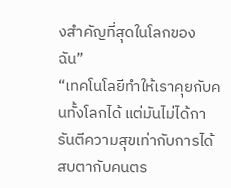งสำคัญที่สุดในโลกของฉัน”
“เทคโนโลยีทำให้เราคุยกับคนทั้งโลกได้ แต่มันไม่ได้การันตีความสุขเท่ากับการได้สบตากับคนตร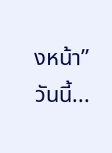งหน้า”
วันนี้...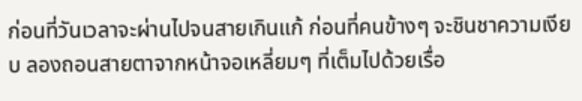ก่อนที่วันเวลาจะผ่านไปจนสายเกินแก้ ก่อนที่คนข้างๆ จะชินชาความเงียบ ลองถอนสายตาจากหน้าจอเหลี่ยมๆ ที่เต็มไปด้วยเรื่อ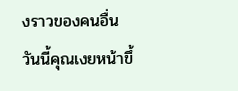งราวของคนอื่น
วันนี้คุณเงยหน้าขึ้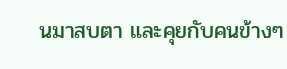นมาสบตา และคุยกับคนข้างๆ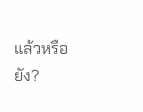แล้วหรือยัง?